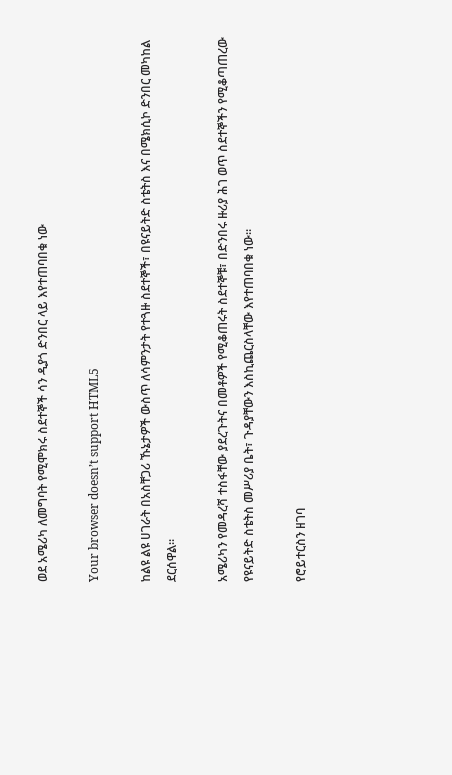ወደ አሜሪካ ለመግባት የሚሞክሩ ስደተኞች ሳን ዲያጎ ድንበር ላይ እየተጠባበቁ ነው

Your browser doesn’t support HTML5

ከልዩ ልዩ ሀገራት በአስቸጋሪ ኹኔታዎች ውስጥ ለሳምንታት የተጓዙ ስደተኞች፣ በዩናይትድ ስቴትስ እና በሜክሲኮ ድንበር መካከል ደርሰዋል፡፡

አሜሪካን የመዳረሻ ተስፋቸው ያደረጉትና በመቶዎች የሚቆጠሩት ስደተኞቹ፣ በድንበሩ ዙሪያ ሕገ ወጥ ስደተኞችን የሚቆጣጠረው የዩናይትድ ስቴትስ መሥሪያ ቤት፣ ጉዳያቸውን እስኪጨርስላቸው እየተጠባበቁ ነው።

የሮይተርስን ዘገባ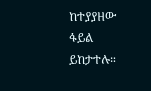ከተያያዘው ፋይል ይከታተሉ።